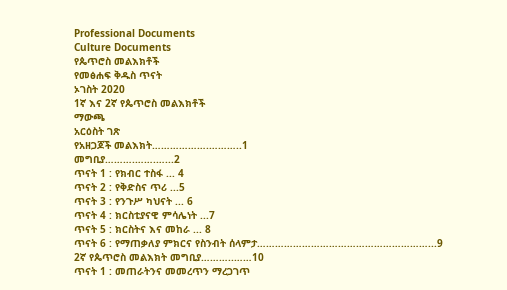Professional Documents
Culture Documents
የጴጥሮስ መልእክቶች
የመፅሐፍ ቅዱስ ጥናት
ኦገስት 2020
1ኛ እና 2ኛ የጴጥሮስ መልእክቶች
ማውጫ
አርዕስት ገጽ
የአዘጋጆች መልእክት……………….………..1
መግቢያ……….…….…...2
ጥናት 1 : የክብር ተስፋ ... 4
ጥናት 2 : የቅድስና ጥሪ ...5
ጥናት 3 : የንጉሥ ካህናት ... 6
ጥናት 4 : ክርስቲያናዊ ምሳሌነት ...7
ጥናት 5 : ክርስትና እና መከራ ... 8
ጥናት 6 : የማጠቃለያ ምክርና የስንብት ሰላምታ…………………………………………………...9
2ኛ የጴጥሮስ መልእክት መግቢያ………..……10
ጥናት 1 : መጠራትንና መመረጥን ማረጋገጥ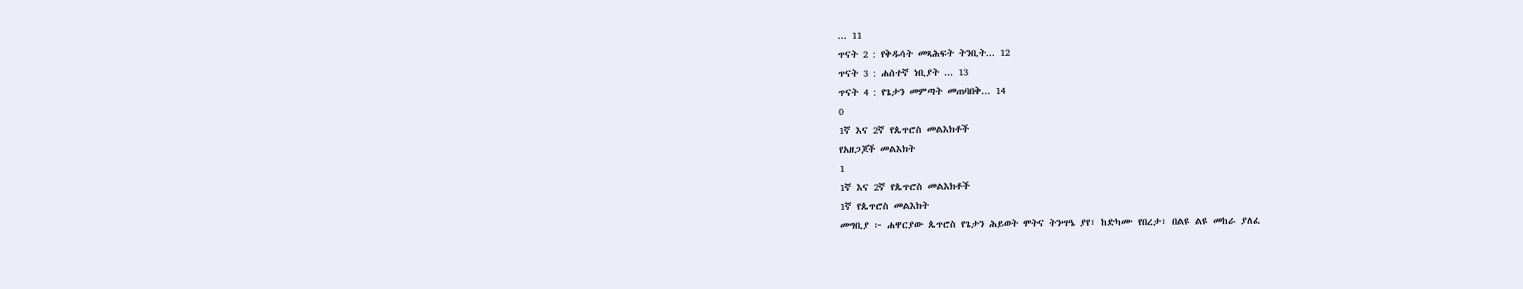... 11
ጥናት 2 : የቅዱሳት መጻሕፍት ትንቢት... 12
ጥናት 3 : ሐሰተኛ ነቢያት ... 13
ጥናት 4 : የጌታን መምጣት መጠባበቅ... 14
0
1ኛ እና 2ኛ የጴጥሮስ መልእክቶች
የአዘጋጆች መልእክት
1
1ኛ እና 2ኛ የጴጥሮስ መልእክቶች
1ኛ የጴጥሮስ መልእክት
መግቢያ ፦ ሐዋርያው ጴጥሮስ የጌታን ሕይወት ሞትና ትንሣዔ ያየ፣ ከድካሙ የበረታ፣ በልዩ ልዩ መከራ ያለፈ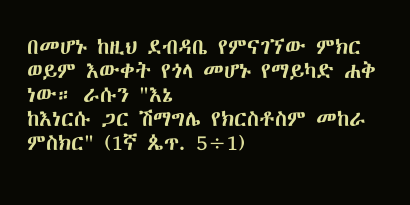በመሆኑ ከዚህ ደብዳቤ የምናገኘው ምክር ወይም እውቀት የጎላ መሆኑ የማይካድ ሐቅ ነው። ራሱን "እኔ
ከእነርሱ ጋር ሽማግሌ የክርስቶስም መከራ ምስክር" (1ኛ ጴጥ. 5÷1)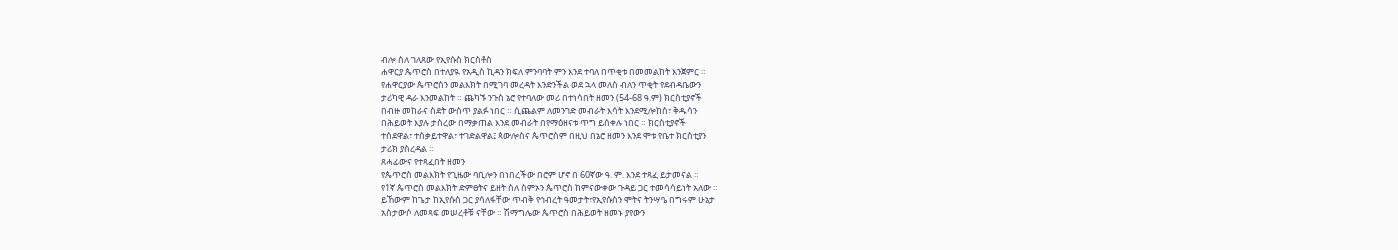ብሎ ስለ ገለጸው የኢየሱስ ክርስቶስ
ሐዋርያ ጴጥሮስ በተለያዪ የአዲስ ኪዳን ክፍለ ምንባባት ምን እንደ ተባለ በጥቂቱ በመመልከት እንጀምር ።
የሐዋርያው ጴጥሮስን መልእክት በሚገባ መረዳት እንድንችል ወደ ኋላ መለስ ብለን ጥቂት የደብዳቤውን
ታሪካዊ ዳራ እንመልከት ። ጨካኙ ንጉስ ኔሮ የተባለው መሪ በተነሳበት ዘመን (54-68 ዓ.ም) ክርስቲያኖች
በብዙ መከራና ስደት ውስጥ ያልፉ ነበር ። ሲጨልም ለመንገድ መብራት እሳት እንደሚሎከስ፣ ቅዱሳን
በሕይወት እያሉ ታስረው በማቃጠል እንደ መብራት በየማዕዘናቱ ጥግ ይሰቀሉ ነበር ። ክርስቲያኖች
ተሰደዋል፣ ተሰቃይተዋል፣ ተገድልዋል፤ ጳውሎስና ጴጥሮስም በዚህ በኔሮ ዘመን እንደ ሞቱ የቤተ ክርስቲያን
ታሪክ ያስረዳል ።
ጸሓፊውና የተጻፈበት ዘመን
የጴጥሮስ መልእክት የጊዜው ባቢሎን በነበረችው በሮም ሆኖ በ 60ኛው ዓ. ም. እንደ ተጻፈ ይታመናል ።
የ1ኛ ጴጥሮስ መልእክት ድምፀትና ይዘት ስለ ስምኦን ጴጥሮስ ከምናውቀው ጉዳይ ጋር ተመሳሳይነት አለው ።
ይኸውም ከጌታ ከኢየሱስ ጋር ያሳለፋቸው ጥብቅ የኅብረት ዓመታት፣የኢየሱስን ሞትና ትንሣዔ በግሩም ሁኔታ
አስታውሶ ለመጻፍ መሠረቶቹ ናቸው ። ሽማግሌው ጴጥሮስ በሕይወት ዘመኑ ያየውን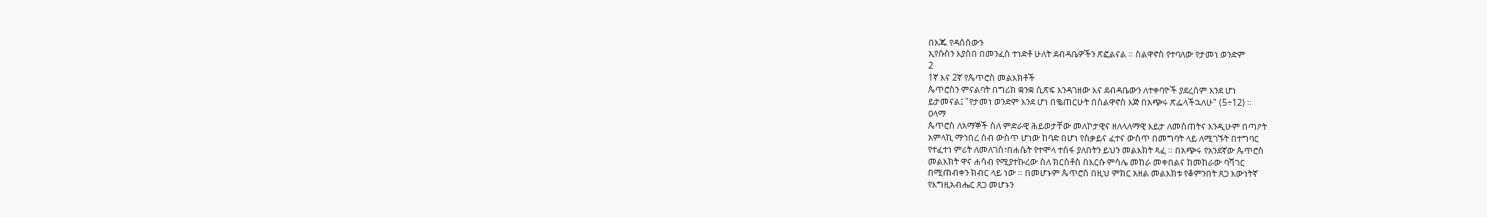በእጁ የዳሰሰውን
ኢየሱስን እያሰበ በመንፈስ ተነድቶ ሁለት ደብዳቤዎችን ጽፎልናል ። ስልዋኖስ የተባለው የታመነ ወንድም
2
1ኛ እና 2ኛ የጴጥሮስ መልእክቶች
ጴጥሮስን ምናልባት በግሪክ ቋንቋ ሲጽፍ እንዳገዘው እና ደብዳቤውን ለተቀባዮች ያደረሰም እንደ ሆነ
ይታመናል፤ "የታመነ ወንድም እንደ ሆነ በቈጠርሁት በስልዋኖስ እጅ በአጭሩ ጽፌላችኋለሁ" (5÷12) ።
ዐላማ
ጴጥሮስ ለአማኞች ስለ ምድራዊ ሕይወታቸው መለኮታዊና ዘለላለማዊ እይታ ለመስጠትና እንዲሁም በጣዖት
አምላኪ ማኅበረ ሰብ ውስጥ ሆነው ከባድ በሆነ የስቃይና ፈተና ውስጥ በመግባት ላይ ለሚገኙት በተግባር
የተፈተነ ምሪት ለመለገስ፣በሐሴት የተሞላ ተስፋ ያለበትን ይህን መልእክት ጻፈ ። በአጭሩ የአንደኛው ጴጥሮስ
መልእክት ዋና ሐሳብ የሚያተኩረው ስለ ክርስቶስ በእርሱ ምሳሌ መከራ መቀበልና ከመከራው ባሻገር
በሚጠብቀን ክብር ላይ ነው ። በመሆኑም ጴጥሮስ በዚህ ምክር አዘል መልእክቱ የቆምንበት ጸጋ እውነትኛ
የእግዚአብሔር ጸጋ መሆኑን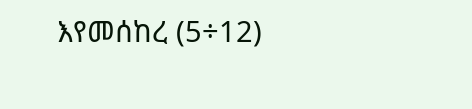እየመሰከረ (5÷12)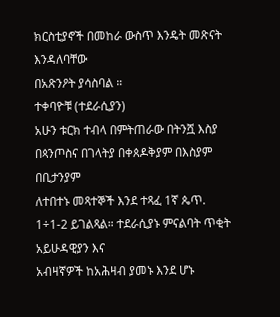ክርስቲያኖች በመከራ ውስጥ እንዴት መጽናት እንዳለባቸው
በአጽንዖት ያሳስባል ።
ተቀባዮቹ (ተደራሲያን)
አሁን ቱርክ ተብላ በምትጠራው በትንሿ እስያ በጳንጦስና በገላትያ በቀጰዶቅያም በእስያም በቢታንያም
ለተበተኑ መጻተኞች እንደ ተጻፈ 1ኛ ጴጥ. 1÷1-2 ይገልጻል። ተደራሲያኑ ምናልባት ጥቂት አይሁዳዊያን እና
አብዛኛዎች ከአሕዛብ ያመኑ እንደ ሆኑ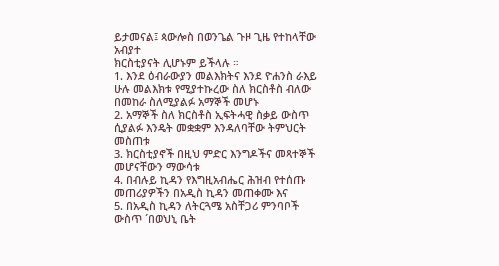ይታመናል፤ ጳውሎስ በወንጌል ጉዞ ጊዜ የተከላቸው አብያተ
ክርስቲያናት ሊሆኑም ይችላሉ ።
1. እንደ ዕብራውያን መልእክትና እንደ ዮሐንስ ራእይ ሁሉ መልእክቱ የሚያተኩረው ስለ ክርስቶስ ብለው
በመከራ ስለሚያልፉ አማኞች መሆኑ
2. አማኞች ስለ ክርስቶስ ኢፍትሓዊ ስቃይ ውስጥ ሲያልፉ እንዴት መቋቋም እንዳለባቸው ትምህርት መስጠቱ
3. ክርስቲያኖች በዚህ ምድር እንግዶችና መጻተኞች መሆናቸውን ማውሳቱ
4. በብሉይ ኪዳን የእግዚአብሔር ሕዝብ የተሰጡ መጠሪያዎችን በአዲስ ኪዳን መጠቀሙ እና
5. በአዲስ ኪዳን ለትርጓሜ አስቸጋሪ ምንባቦች ውስጥ ´በወህኒ ቤት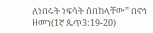ለነበሩት ነፍሳት ሰበከላቸው” በኖኅ
ዘመን(1ኛ ጴጥ3:19-20)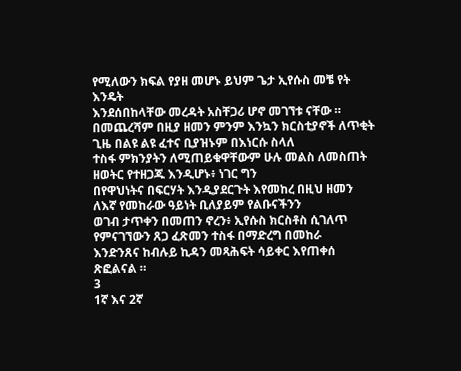የሚለውን ክፍል የያዘ መሆኑ ይህም ጌታ ኢየሱስ መቼ የት እንዴት
እንደሰበከላቸው መረዳት አስቸጋሪ ሆኖ መገኘቱ ናቸው ።
በመጨረሻም በዚያ ዘመን ምንም እንኳን ክርስቲያኖች ለጥቂት ጊዜ በልዩ ልዩ ፈተና ቢያዝኑም በእነርሱ ስላለ
ተስፋ ምክንያትን ለሚጠይቁዋቸውም ሁሉ መልስ ለመስጠት ዘወትር የተዘጋጁ እንዲሆኑ፥ ነገር ግን
በየዋህነትና በፍርሃት እንዲያደርጉት እየመከረ በዚህ ዘመን ለእኛ የመከራው ዓይነት ቢለያይም የልቡናችንን
ወገብ ታጥቀን በመጠን ኖረን፥ ኢየሱስ ክርስቶስ ሲገለጥ የምናገኘውን ጸጋ ፈጽመን ተስፋ በማድረግ በመከራ
እንድንጸና ከብሉይ ኪዳን መጻሕፍት ሳይቀር እየጠቀሰ ጽፎልናል ።
3
1ኛ እና 2ኛ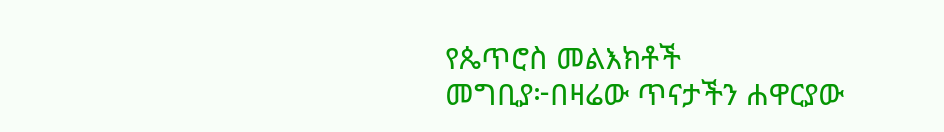የጴጥሮስ መልእክቶች
መግቢያ፦በዛሬው ጥናታችን ሐዋርያው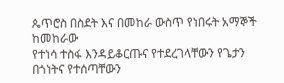ጴጥሮስ በስደት እና በመከራ ውስጥ የነበሩት አማኞች ከመከራው
የተነሳ ተስፋ እንዳይቆርጡና የተደረገላቸውን የጌታን በጎነትና የተሰጣቸውን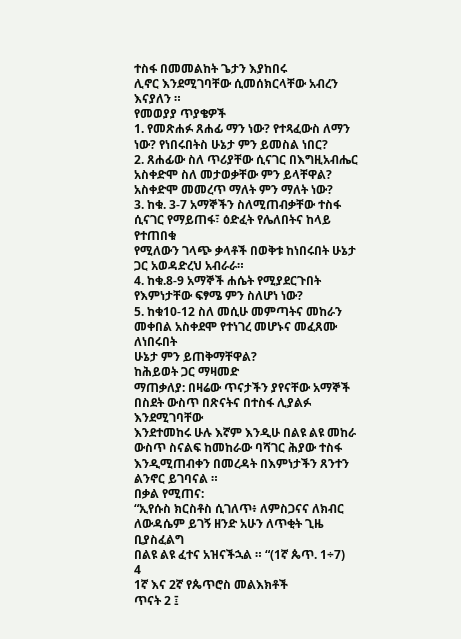ተስፋ በመመልከት ጌታን እያከበሩ
ሊኖር እንደሚገባቸው ሲመሰክርላቸው አብረን እናያለን ።
የመወያያ ጥያቄዎች
1. የመጽሐፉ ጸሐፊ ማን ነው? የተጻፈውስ ለማን ነው? የነበሩበትስ ሁኔታ ምን ይመስል ነበር?
2. ጸሐፊው ስለ ጥሪያቸው ሲናገር በእግዚአብሔር አስቀድሞ ስለ መታወቃቸው ምን ይላቸዋል?
አስቀድሞ መመረጥ ማለት ምን ማለት ነው?
3. ከቁ. 3-7 አማኞችን ስለሚጠብቃቸው ተስፋ ሲናገር የማይጠፋ፣ ዕድፈት የሌለበትና ከላይ የተጠበቁ
የሚለውን ገላጭ ቃላቶች በወቅቱ ከነበሩበት ሁኔታ ጋር አወዳድረህ አብራራ።
4. ከቁ.8-9 አማኞች ሐሴት የሚያደርጉበት የእምነታቸው ፍፃሜ ምን ስለሆነ ነው?
5. ከቁ10-12 ስለ መሲሁ መምጣትና መከራን መቀበል አስቀደሞ የተነገረ መሆኑና መፈጸሙ ለነበሩበት
ሁኔታ ምን ይጠቅማቸዋል?
ከሕይወት ጋር ማዛመድ
ማጠቃለያ: በዛሬው ጥናታችን ያየናቸው አማኞች በስደት ውስጥ በጽናትና በተስፋ ሊያልፉ እንደሚገባቸው
እንደተመከሩ ሁሉ እኛም እንዲሁ በልዩ ልዩ መከራ ውስጥ ስናልፍ ከመከራው ባሻገር ሕያው ተስፋ
እንዲሚጠብቀን በመረዳት በእምነታችን ጸንተን ልንኖር ይገባናል ።
በቃል የሚጠና:
“ኢየሱስ ክርስቶስ ሲገለጥ፥ ለምስጋናና ለክብር ለውዳሴም ይገኝ ዘንድ አሁን ለጥቂት ጊዜ ቢያስፈልግ
በልዩ ልዩ ፈተና አዝናችኋል ። “(1ኛ ጴጥ. 1÷7)
4
1ኛ እና 2ኛ የጴጥሮስ መልእክቶች
ጥናት 2 ፤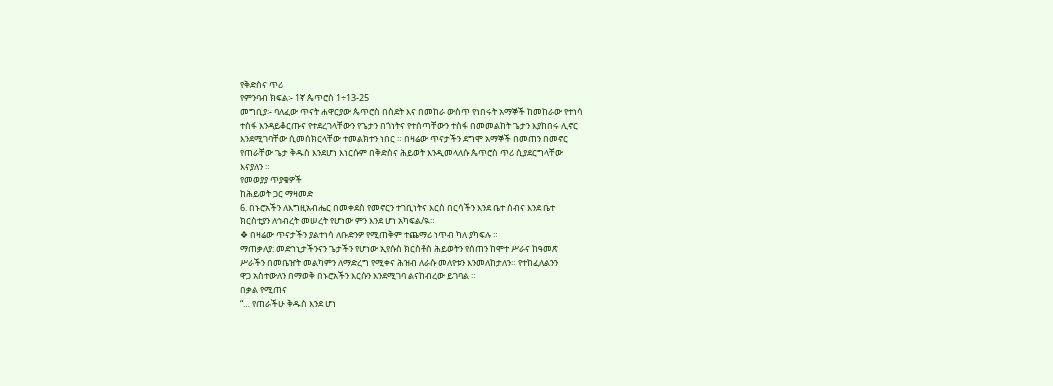የቅድስና ጥሪ
የምንባብ ክፍል፡- 1ኛ ጴጥሮስ 1÷13-25
መግቢያ፡- ባለፈው ጥናት ሐዋርያው ጴጥሮስ በስደት እና በመከራ ውስጥ የነበሩት አማኞች ከመከራው የተነሳ
ተስፋ እንዳይቆርጡና የተደረገላቸውን የጌታን በጎነትና የተሰጣቸውን ተስፋ በመመልከት ጌታን እያከበሩ ሊኖር
እንደሚገባቸው ሲመሰክርላቸው ተመልክተን ነበር ። በዛሬው ጥናታችን ደግሞ አማኞች በመጠን በመኖር
የጠራቸው ጌታ ቅዱስ እንደሆነ እነርሱም በቅድስና ሕይወት እንዲመላለሱ ጴጥሮስ ጥሪ ሲያደርግላቸው
እናያለን ።
የመወያያ ጥያቄዎች
ከሕይወት ጋር ማዛመድ
6. በኑሮአችን ለእግዚአብሔር በመቀደስ የመኖርን ተገቢነትና እርስ በርሳችን እንደ ቤተ ሰብና እንደ ቤተ
ክርስቲያን ለኅብረት መሠረት የሆነው ምን እንደ ሆነ አካፍል/ዪ።
❖ በዛሬው ጥናታችን ያልተነሳ ለቡድንዎ የሚጠቅም ተጨማሪ ነጥብ ካለ ያካፍሉ ።
ማጠቃለያ: መድኀኒታችንናን ጌታችን የሆነው ኢየሱስ ክርስቶስ ሕይወትን የሰጠን ከሞተ ሥራና ከዓመጽ
ሥራችን በመቤዠት መልካምን ለማድረግ የሚቀና ሕዝብ ለራሱ መለየቱን እንመለከታለን። የተከፈለልንን
ዋጋ አስተውለን በማወቅ በኑሮአችን እርሱን እንደሚገባ ልናከብረው ይገባል ።
በቃል የሚጠና
“… የጠራችሁ ቅዱስ እንደ ሆነ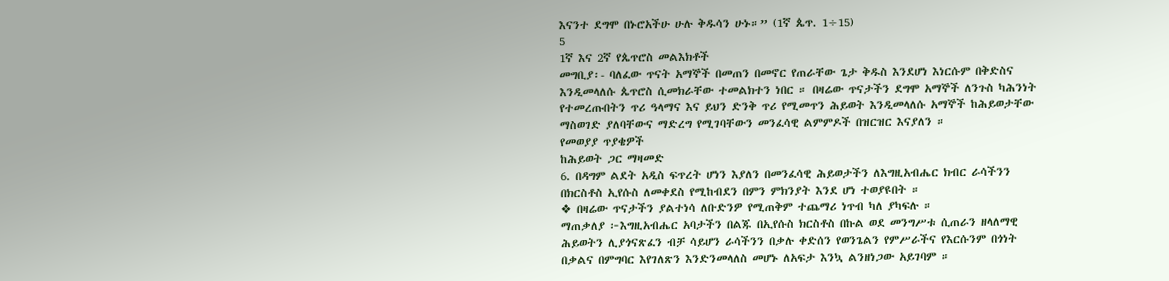እናንተ ደግሞ በኑሮአችሁ ሁሉ ቅዱሳን ሁኑ።” (1ኛ ጴጥ. 1÷15)
5
1ኛ እና 2ኛ የጴጥሮስ መልእክቶች
መግቢያ፡- ባለፈው ጥናት አማኞች በመጠን በመኖር የጠራቸው ጌታ ቅዱስ እንደሆነ እነርሱም በቅድስና
እንዲመላለሱ ጴጥሮስ ሲመክራቸው ተመልክተን ነበር ። በዛሬው ጥናታችን ደግሞ አማኞች ለንጉስ ካሕንነት
የተመረጡበትን ጥሪ ዓላማና እና ይህን ድንቅ ጥሪ የሚመጥን ሕይወት እንዲመላለሱ አማኞች ከሕይወታቸው
ማስወገድ ያለባቸውና ማድረግ የሚገባቸውን መንፈሳዊ ልምምዶች በዝርዝር እናያለን ።
የመወያያ ጥያቄዎች
ከሕይወት ጋር ማዛመድ
6. በዳግም ልደት አዲስ ፍጥረት ሆነን እያለን በመንፈሳዊ ሕይወታችን ለእግዚአብሔር ክብር ራሳችንን
በክርስቶስ ኢየሱስ ለመቀደስ የሚከብደን በምን ምክንያት እንደ ሆነ ተወያዩበት ።
❖ በዛሬው ጥናታችን ያልተነሳ ለቡድንዎ የሚጠቅም ተጨማሪ ነጥብ ካለ ያካፍሉ ።
ማጠቃለያ ፦እግዚአብሔር አባታችን በልጁ በኢየሱስ ክርስቶስ በኩል ወደ መንግሥቱ ሲጠራን ዘላለማዊ
ሕይወትን ሊያጎናጽፈን ብቻ ሳይሆን ራሳችንን በቃሉ ቀድሰን የወንጌልን የምሥራችና የእርሱንም በጎነት
በቃልና በምግባር እየገለጽን እንድንመላለስ መሆኑ ለአፍታ እንኳ ልንዘነጋው አይገባም ።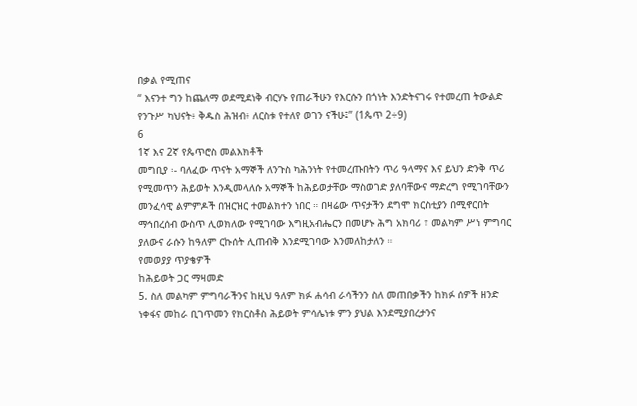በቃል የሚጠና
“ እናንተ ግን ከጨለማ ወደሚደነቅ ብርሃኑ የጠራችሁን የእርሱን በጎነት እንድትናገሩ የተመረጠ ትውልድ
የንጉሥ ካህናት፥ ቅዱስ ሕዝብ፥ ለርስቱ የተለየ ወገን ናችሁ፤” (1ጴጥ 2÷9)
6
1ኛ እና 2ኛ የጴጥሮስ መልእክቶች
መግቢያ ፡- ባለፈው ጥናት አማኞች ለንጉስ ካሕንነት የተመረጡበትን ጥሪ ዓላማና እና ይህን ድንቅ ጥሪ
የሚመጥን ሕይወት እንዲመላለሱ አማኞች ከሕይወታቸው ማስወገድ ያለባቸውና ማድረግ የሚገባቸውን
መንፈሳዊ ልምምዶች በዝርዝር ተመልክተን ነበር ። በዛሬው ጥናታችን ደግሞ ክርስቲያን በሚኖርበት
ማኅበረሰብ ውስጥ ሊወክለው የሚገባው እግዚአብሔርን በመሆኑ ሕግ አክባሪ ፣ መልካም ሥነ ምግባር
ያለውና ራሱን ከዓለም ርኩሰት ሊጠብቅ እንደሚገባው እንመለከታለን ።
የመወያያ ጥያቄዎች
ከሕይወት ጋር ማዛመድ
5. ስለ መልካም ምግባራችንና ከዚህ ዓለም ክፉ ሐሳብ ራሳችንን ስለ መጠበቃችን ከክፉ ሰዎች ዘንድ
ነቀፋና መከራ ቢገጥመን የክርስቶስ ሕይወት ምሳሌነቱ ምን ያህል እንደሚያበረታንና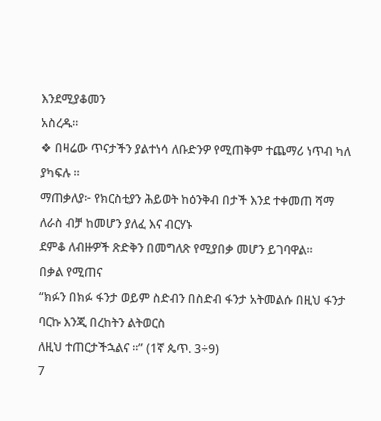እንደሚያቆመን
አስረዱ።
❖ በዛሬው ጥናታችን ያልተነሳ ለቡድንዎ የሚጠቅም ተጨማሪ ነጥብ ካለ ያካፍሉ ።
ማጠቃለያ፦ የክርስቲያን ሕይወት ከዕንቅብ በታች እንደ ተቀመጠ ሻማ ለራስ ብቻ ከመሆን ያለፈ እና ብርሃኑ
ደምቆ ለብዙዎች ጽድቅን በመግለጽ የሚያበቃ መሆን ይገባዋል።
በቃል የሚጠና
“ክፉን በክፉ ፋንታ ወይም ስድብን በስድብ ፋንታ አትመልሱ በዚህ ፋንታ ባርኩ እንጂ በረከትን ልትወርስ
ለዚህ ተጠርታችኋልና ።” (1ኛ ጴጥ. 3÷9)
7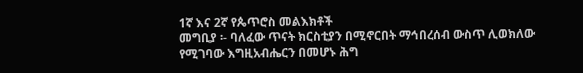1ኛ እና 2ኛ የጴጥሮስ መልእክቶች
መግቢያ ፡- ባለፈው ጥናት ክርስቲያን በሚኖርበት ማኅበረሰብ ውስጥ ሊወክለው የሚገባው እግዚአብሔርን በመሆኑ ሕግ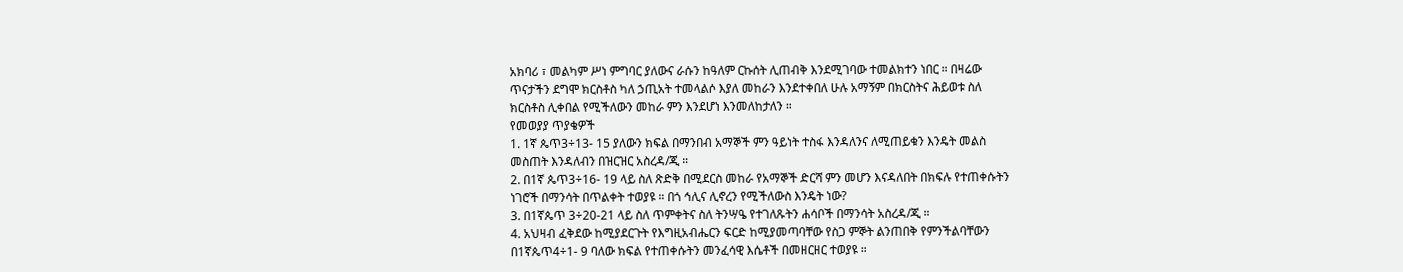አክባሪ ፣ መልካም ሥነ ምግባር ያለውና ራሱን ከዓለም ርኩሰት ሊጠብቅ እንደሚገባው ተመልክተን ነበር ። በዛሬው
ጥናታችን ደግሞ ክርስቶስ ካለ ኃጢአት ተመላልሶ እያለ መከራን እንደተቀበለ ሁሉ አማኝም በክርስትና ሕይወቱ ስለ
ክርስቶስ ሊቀበል የሚችለውን መከራ ምን እንደሆነ እንመለከታለን ።
የመወያያ ጥያቄዎች
1. 1ኛ ጴጥ3÷13- 15 ያለውን ክፍል በማንበብ አማኞች ምን ዓይነት ተስፋ እንዳለንና ለሚጠይቁን እንዴት መልስ
መስጠት እንዳለብን በዝርዝር አስረዳ/ጂ ።
2. በ1ኛ ጴጥ3÷16- 19 ላይ ስለ ጽድቅ በሚደርስ መከራ የአማኞች ድርሻ ምን መሆን እናዳለበት በክፍሉ የተጠቀሱትን
ነገሮች በማንሳት በጥልቀት ተወያዩ ። በጎ ኅሊና ሊኖረን የሚችለውስ እንዴት ነው?
3. በ1ኛጴጥ 3÷20-21 ላይ ስለ ጥምቀትና ስለ ትንሣዔ የተገለጹትን ሐሳቦች በማንሳት አስረዳ/ጂ ።
4. አህዛብ ፈቅደው ከሚያደርጉት የእግዚአብሔርን ፍርድ ከሚያመጣባቸው የስጋ ምኞት ልንጠበቅ የምንችልባቸውን
በ1ኛጴጥ4÷1- 9 ባለው ክፍል የተጠቀሱትን መንፈሳዊ እሴቶች በመዘርዘር ተወያዩ ።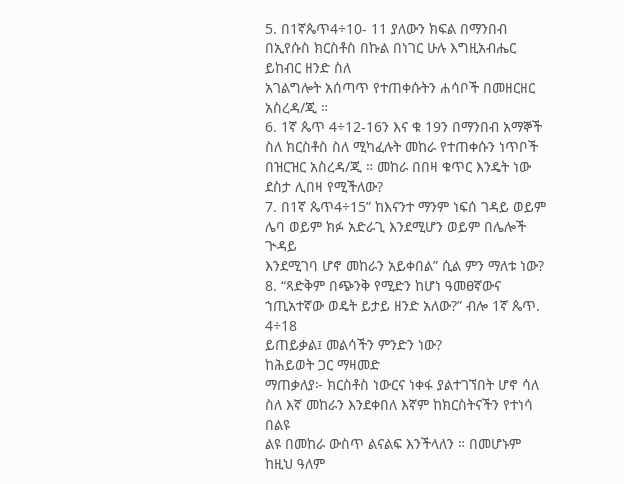5. በ1ኛጴጥ4÷10- 11 ያለውን ክፍል በማንበብ በኢየሱስ ክርስቶስ በኩል በነገር ሁሉ እግዚአብሔር ይከብር ዘንድ ስለ
አገልግሎት አሰጣጥ የተጠቀሱትን ሐሳቦች በመዘርዘር አስረዳ/ጂ ።
6. 1ኛ ጴጥ 4÷12-16ን እና ቁ 19ን በማንበብ አማኞች ስለ ክርስቶስ ስለ ሚካፈሉት መከራ የተጠቀሱን ነጥቦች
በዝርዝር አስረዳ/ጂ ። መከራ በበዛ ቁጥር እንዴት ነው ደስታ ሊበዛ የሚችለው?
7. በ1ኛ ጴጥ4÷15” ከእናንተ ማንም ነፍሰ ገዳይ ወይም ሌባ ወይም ክፉ አድራጊ እንደሚሆን ወይም በሌሎች ጒዳይ
እንደሚገባ ሆኖ መከራን አይቀበል” ሲል ምን ማለቱ ነው?
8. “ጻድቅም በጭንቅ የሚድን ከሆነ ዓመፀኛውና ኀጢአተኛው ወዴት ይታይ ዘንድ አለው?” ብሎ 1ኛ ጴጥ. 4÷18
ይጠይቃል፤ መልሳችን ምንድን ነው?
ከሕይወት ጋር ማዛመድ
ማጠቃለያ፦ ክርስቶስ ነውርና ነቀፋ ያልተገኘበት ሆኖ ሳለ ስለ እኛ መከራን እንደቀበለ እኛም ከክርስትናችን የተነሳ በልዩ
ልዩ በመከራ ውስጥ ልናልፍ እንችላለን ። በመሆኑም ከዚህ ዓለም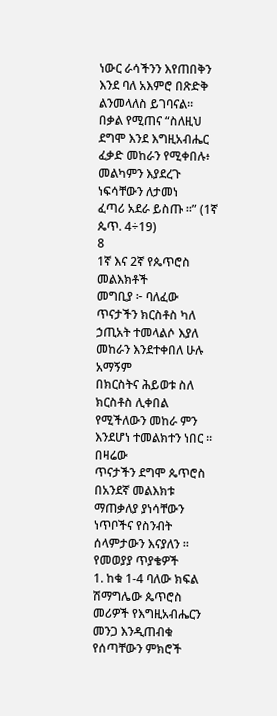ነውር ራሳችንን እየጠበቅን እንደ ባለ አእምሮ በጽድቅ
ልንመላለስ ይገባናል።
በቃል የሚጠና “ስለዚህ ደግሞ እንደ እግዚአብሔር ፈቃድ መከራን የሚቀበሉ፥ መልካምን እያደረጉ ነፍሳቸውን ለታመነ
ፈጣሪ አደራ ይስጡ ።” (1ኛ ጴጥ. 4÷19)
8
1ኛ እና 2ኛ የጴጥሮስ መልእክቶች
መግቢያ ፦ ባለፈው ጥናታችን ክርስቶስ ካለ ኃጢአት ተመላልሶ እያለ መከራን እንደተቀበለ ሁሉ አማኝም
በክርስትና ሕይወቱ ስለ ክርስቶስ ሊቀበል የሚችለውን መከራ ምን እንደሆነ ተመልክተን ነበር ። በዛሬው
ጥናታችን ደግሞ ጴጥሮስ በአንደኛ መልእክቱ ማጠቃለያ ያነሳቸውን ነጥቦችና የስንብት ሰላምታውን እናያለን ።
የመወያያ ጥያቄዎች
1. ከቁ 1-4 ባለው ክፍል ሽማግሌው ጴጥሮስ መሪዎች የእግዚአብሔርን መንጋ እንዲጠብቁ የሰጣቸውን ምክሮች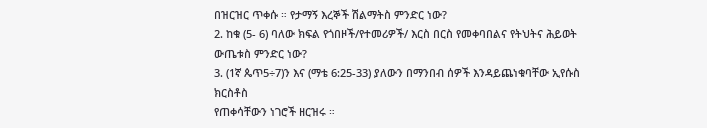በዝርዝር ጥቀሱ ። የታማኝ እረኞች ሽልማትስ ምንድር ነው?
2. ከቁ (5- 6) ባለው ክፍል የጎበዞች/የተመሪዎች/ እርስ በርስ የመቀባበልና የትህትና ሕይወት ውጤቱስ ምንድር ነው?
3. (1ኛ ጴጥ5÷7)ን እና (ማቴ 6:25-33) ያለውን በማንበብ ሰዎች እንዳይጨነቁባቸው ኢየሱስ ክርስቶስ
የጠቀሳቸውን ነገሮች ዘርዝሩ ።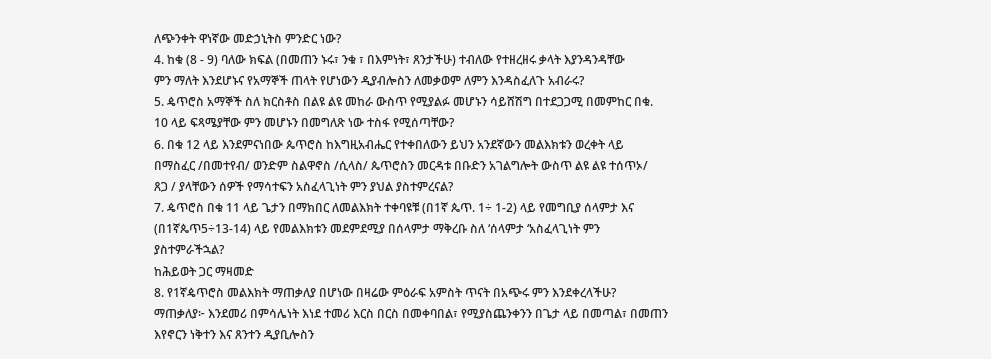ለጭንቀት ዋነኛው መድኃኒትስ ምንድር ነው?
4. ከቁ (8 - 9) ባለው ክፍል (በመጠን ኑሩ፣ ንቁ ፣ በእምነት፣ ጸንታችሁ) ተብለው የተዘረዘሩ ቃላት እያንዳንዳቸው
ምን ማለት እንደሆኑና የአማኞች ጠላት የሆነውን ዲያብሎስን ለመቃወም ለምን እንዳስፈለጉ አብራሩ?
5. ዼጥሮስ አማኞች ስለ ክርስቶስ በልዩ ልዩ መከራ ውስጥ የሚያልፉ መሆኑን ሳይሸሽግ በተደጋጋሚ በመምከር በቁ.
10 ላይ ፍጻሜያቸው ምን መሆኑን በመግለጽ ነው ተስፋ የሚሰጣቸው?
6. በቁ 12 ላይ እንደምናነበው ጴጥሮስ ከእግዚአብሔር የተቀበለውን ይህን አንደኛውን መልእክቱን ወረቀት ላይ
በማስፈር /በመተየብ/ ወንድም ስልዋኖስ /ሲላስ/ ጴጥሮስን መርዳቱ በቡድን አገልግሎት ውስጥ ልዩ ልዩ ተሰጥኦ/
ጸጋ / ያላቸውን ሰዎች የማሳተፍን አስፈላጊነት ምን ያህል ያስተምረናል?
7. ዼጥሮስ በቁ 11 ላይ ጌታን በማክበር ለመልእክት ተቀባዩቹ (በ1ኛ ጴጥ. 1÷ 1-2) ላይ የመግቢያ ሰላምታ እና
(በ1ኛጴጥ5÷13-14) ላይ የመልእክቱን መደምደሚያ በሰላምታ ማቅረቡ ስለ ‘ሰላምታ ‘አስፈላጊነት ምን
ያስተምራችኋል?
ከሕይወት ጋር ማዛመድ
8. የ1ኛዼጥሮስ መልእክት ማጠቃለያ በሆነው በዛሬው ምዕራፍ አምስት ጥናት በአጭሩ ምን እንደቀረላችሁ?
ማጠቃለያ፦ እንደመሪ በምሳሌነት እነደ ተመሪ እርስ በርስ በመቀባበል፣ የሚያስጨንቀንን በጌታ ላይ በመጣል፣ በመጠን
እየኖርን ነቅተን እና ጸንተን ዲያቢሎስን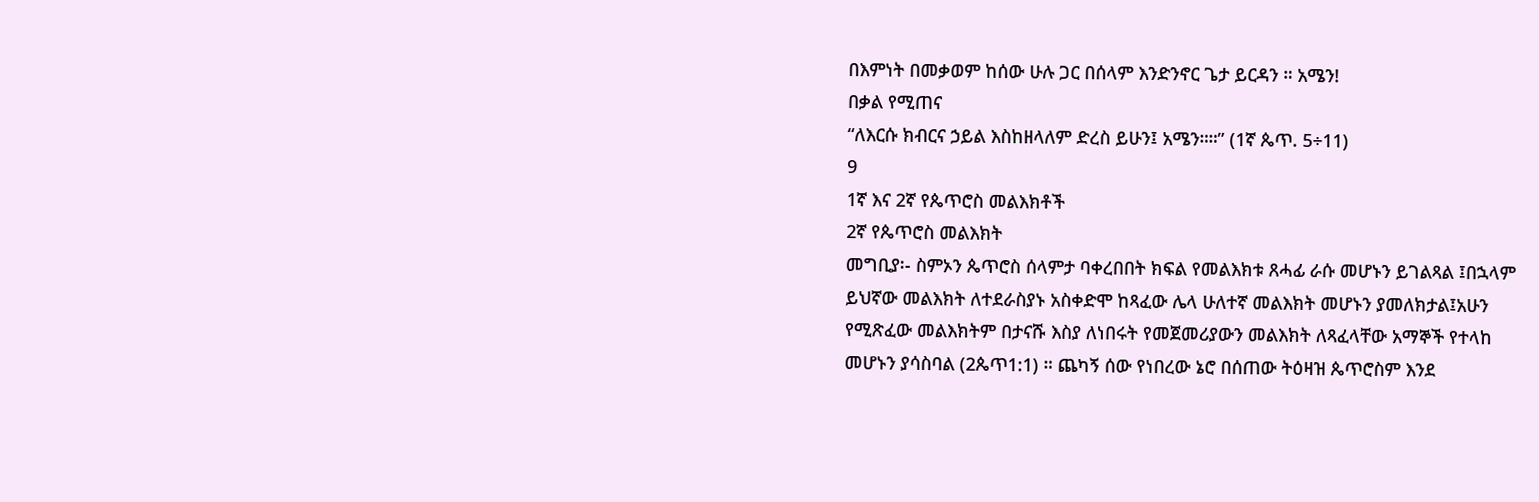በእምነት በመቃወም ከሰው ሁሉ ጋር በሰላም እንድንኖር ጌታ ይርዳን ። አሜን!
በቃል የሚጠና
“ለእርሱ ክብርና ኃይል እስከዘላለም ድረስ ይሁን፤ አሜን።።” (1ኛ ጴጥ. 5÷11)
9
1ኛ እና 2ኛ የጴጥሮስ መልእክቶች
2ኛ የጴጥሮስ መልእክት
መግቢያ፡- ስምኦን ጴጥሮስ ሰላምታ ባቀረበበት ክፍል የመልእክቱ ጸሓፊ ራሱ መሆኑን ይገልጻል ፤በኋላም
ይህኛው መልእክት ለተደራስያኑ አስቀድሞ ከጻፈው ሌላ ሁለተኛ መልእክት መሆኑን ያመለክታል፤አሁን
የሚጽፈው መልእክትም በታናሹ እስያ ለነበሩት የመጀመሪያውን መልእክት ለጻፈላቸው አማኞች የተላከ
መሆኑን ያሳስባል (2ጴጥ1:1) ። ጨካኝ ሰው የነበረው ኔሮ በሰጠው ትዕዛዝ ጴጥሮስም እንደ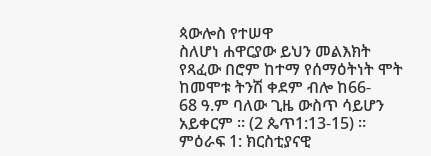ጳውሎስ የተሠዋ
ስለሆነ ሐዋርያው ይህን መልእክት የጻፈው በሮም ከተማ የሰማዕትነት ሞት ከመሞቱ ትንሽ ቀደም ብሎ ከ66-
68 ዓ.ም ባለው ጊዜ ውስጥ ሳይሆን አይቀርም ። (2 ጴጥ1:13-15) ።
ምዕራፍ 1: ክርስቲያናዊ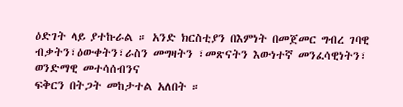ዕድገት ላይ ያተኩራል ። አንድ ክርስቲያን በእምነት በመጀመር ግብረ ገባዊ
ብቃትን፣ዕውቀትን፣ራስን መግዛትን ፣መጽናትን እውነተኛ መንፈሳዊነትን፣ ወንድማዊ መተሳሰብንና
ፍቅርን በትጋት መከታተል አለበት ።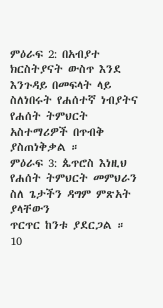ምዕራፍ 2: በአብያተ ክርስትያናት ውስጥ እንደ እንጉዳይ በመፍላት ላይ ስለነበሩት የሐሰተኛ ነብያትና
የሐሰት ትምህርት አስተማሪዎች በጥብቅ ያስጠነቅቃል ።
ምዕራፍ 3: ጴጥሮስ እነዚህ የሐሰት ትምህርት መምህራን ስለ ጌታችን ዳግም ምጽአት ያላቸውን
ጥርጥር ከንቱ ያደርጋል ።
10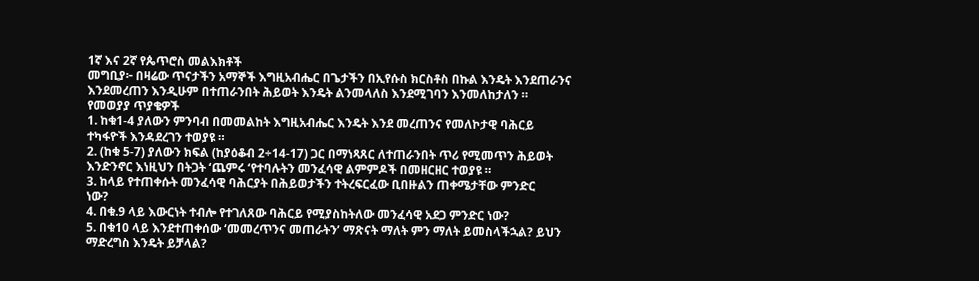1ኛ እና 2ኛ የጴጥሮስ መልእክቶች
መግቢያ፦ በዛሬው ጥናታችን አማኞች እግዚአብሔር በጌታችን በኢየሱስ ክርስቶስ በኩል እንዴት እንደጠራንና
እንደመረጠን እንዲሁም በተጠራንበት ሕይወት እንዴት ልንመላለስ እንደሚገባን እንመለከታለን ።
የመወያያ ጥያቄዎች
1. ከቁ1-4 ያለውን ምንባብ በመመልከት እግዚአብሔር እንዴት እንደ መረጠንና የመለኮታዊ ባሕርይ
ተካፋዮች እንዳደረገን ተወያዩ ።
2. (ከቁ 5-7) ያለውን ክፍል (ከያዕቆብ 2÷14-17) ጋር በማነጻጸር ለተጠራንበት ጥሪ የሚመጥን ሕይወት
እንድንኖር እነዚህን በትጋት ‘ጨምሩ ‘የተባሉትን መንፈሳዊ ልምምዶች በመዘርዘር ተወያዩ ።
3. ከላይ የተጠቀሱት መንፈሳዊ ባሕርያት በሕይወታችን ተትረፍርፈው ቢበዙልን ጠቀሜታቸው ምንድር
ነው?
4. በቁ.9 ላይ እውርነት ተብሎ የተገለጸው ባሕርይ የሚያስከትለው መንፈሳዊ አደጋ ምንድር ነው?
5. በቁ10 ላይ እንደተጠቀሰው ‘መመረጥንና መጠራትን’ ማጽናት ማለት ምን ማለት ይመስላችኋል? ይህን
ማድረግስ እንዴት ይቻላል?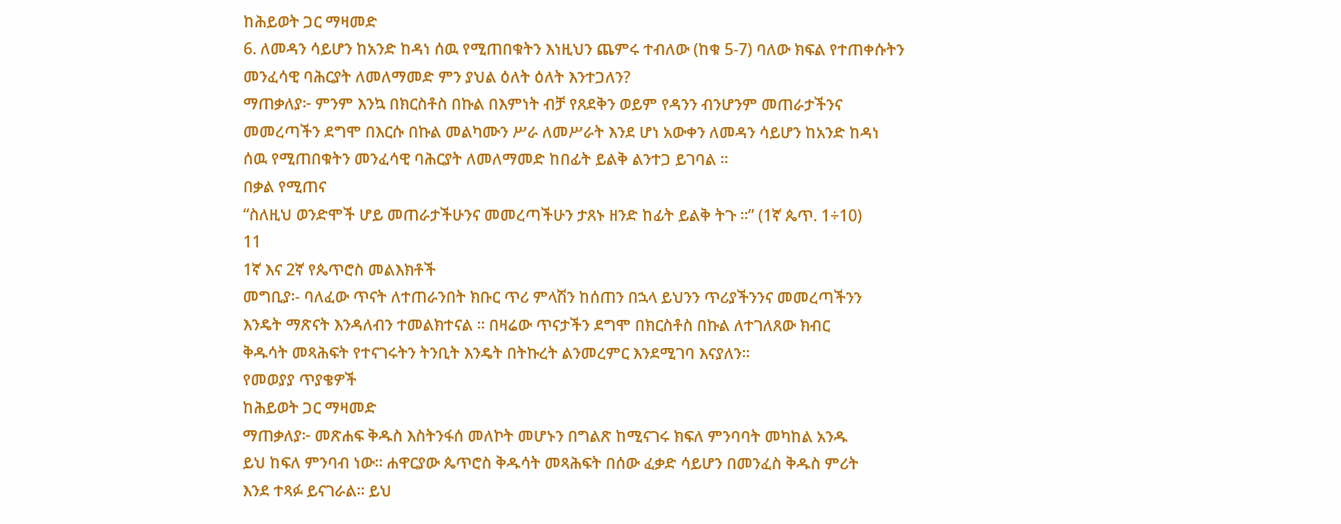ከሕይወት ጋር ማዛመድ
6. ለመዳን ሳይሆን ከአንድ ከዳነ ሰዉ የሚጠበቁትን እነዚህን ጨምሩ ተብለው (ከቁ 5-7) ባለው ክፍል የተጠቀሱትን
መንፈሳዊ ባሕርያት ለመለማመድ ምን ያህል ዕለት ዕለት እንተጋለን?
ማጠቃለያ፦ ምንም እንኳ በክርስቶስ በኩል በእምነት ብቻ የጸደቅን ወይም የዳንን ብንሆንም መጠራታችንና
መመረጣችን ደግሞ በእርሱ በኩል መልካሙን ሥራ ለመሥራት እንደ ሆነ አውቀን ለመዳን ሳይሆን ከአንድ ከዳነ
ሰዉ የሚጠበቁትን መንፈሳዊ ባሕርያት ለመለማመድ ከበፊት ይልቅ ልንተጋ ይገባል ።
በቃል የሚጠና
“ስለዚህ ወንድሞች ሆይ መጠራታችሁንና መመረጣችሁን ታጸኑ ዘንድ ከፊት ይልቅ ትጉ ።” (1ኛ ጴጥ. 1÷10)
11
1ኛ እና 2ኛ የጴጥሮስ መልእክቶች
መግቢያ፡- ባለፈው ጥናት ለተጠራንበት ክቡር ጥሪ ምላሽን ከሰጠን በኋላ ይህንን ጥሪያችንንና መመረጣችንን
እንዴት ማጽናት እንዳለብን ተመልክተናል ። በዛሬው ጥናታችን ደግሞ በክርስቶስ በኩል ለተገለጸው ክብር
ቅዱሳት መጻሕፍት የተናገሩትን ትንቢት እንዴት በትኩረት ልንመረምር እንደሚገባ እናያለን።
የመወያያ ጥያቄዎች
ከሕይወት ጋር ማዛመድ
ማጠቃለያ፦ መጽሐፍ ቅዱስ እስትንፋሰ መለኮት መሆኑን በግልጽ ከሚናገሩ ክፍለ ምንባባት መካከል አንዱ
ይህ ከፍለ ምንባብ ነው። ሐዋርያው ጴጥሮስ ቅዱሳት መጻሕፍት በሰው ፈቃድ ሳይሆን በመንፈስ ቅዱስ ምሪት
እንደ ተጻፉ ይናገራል። ይህ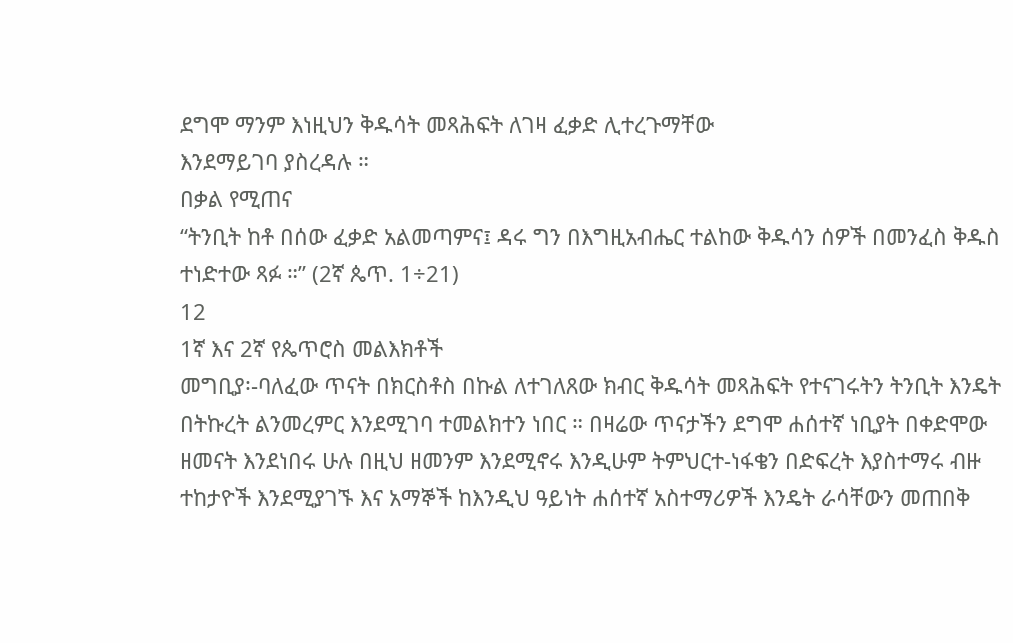ደግሞ ማንም እነዚህን ቅዱሳት መጻሕፍት ለገዛ ፈቃድ ሊተረጉማቸው
እንደማይገባ ያስረዳሉ ።
በቃል የሚጠና
“ትንቢት ከቶ በሰው ፈቃድ አልመጣምና፤ ዳሩ ግን በእግዚአብሔር ተልከው ቅዱሳን ሰዎች በመንፈስ ቅዱስ
ተነድተው ጻፉ ።” (2ኛ ጴጥ. 1÷21)
12
1ኛ እና 2ኛ የጴጥሮስ መልእክቶች
መግቢያ፡-ባለፈው ጥናት በክርስቶስ በኩል ለተገለጸው ክብር ቅዱሳት መጻሕፍት የተናገሩትን ትንቢት እንዴት
በትኩረት ልንመረምር እንደሚገባ ተመልክተን ነበር ። በዛሬው ጥናታችን ደግሞ ሐሰተኛ ነቢያት በቀድሞው
ዘመናት እንደነበሩ ሁሉ በዚህ ዘመንም እንደሚኖሩ እንዲሁም ትምህርተ-ነፋቄን በድፍረት እያስተማሩ ብዙ
ተከታዮች እንደሚያገኙ እና አማኞች ከእንዲህ ዓይነት ሐሰተኛ አስተማሪዎች እንዴት ራሳቸውን መጠበቅ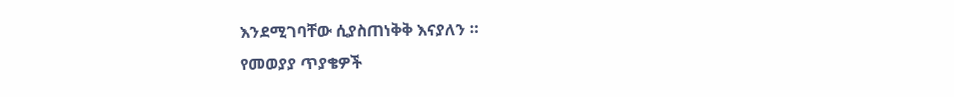እንደሚገባቸው ሲያስጠነቅቅ እናያለን ።
የመወያያ ጥያቄዎች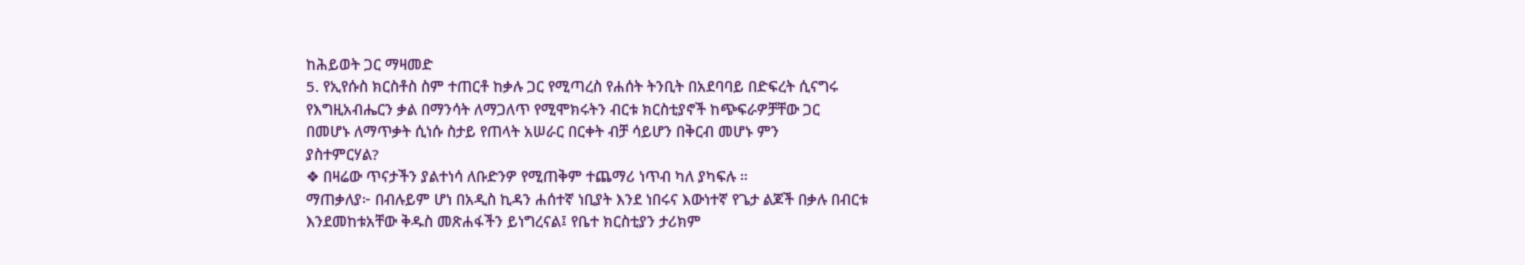ከሕይወት ጋር ማዛመድ
5. የኢየሱስ ክርስቶስ ስም ተጠርቶ ከቃሉ ጋር የሚጣረስ የሐሰት ትንቢት በአደባባይ በድፍረት ሲናግሩ
የእግዚአብሔርን ቃል በማንሳት ለማጋለጥ የሚሞክሩትን ብርቱ ክርስቲያኖች ከጭፍራዎቻቸው ጋር
በመሆኑ ለማጥቃት ሲነሱ ስታይ የጠላት አሠራር በርቀት ብቻ ሳይሆን በቅርብ መሆኑ ምን
ያስተምርሃል?
❖ በዛሬው ጥናታችን ያልተነሳ ለቡድንዎ የሚጠቅም ተጨማሪ ነጥብ ካለ ያካፍሉ ።
ማጠቃለያ፦ በብሉይም ሆነ በአዲስ ኪዳን ሐሰተኛ ነቢያት እንደ ነበሩና እውነተኛ የጌታ ልጆች በቃሉ በብርቱ
እንደመከቱአቸው ቅዱስ መጽሐፋችን ይነግረናል፤ የቤተ ክርስቲያን ታሪክም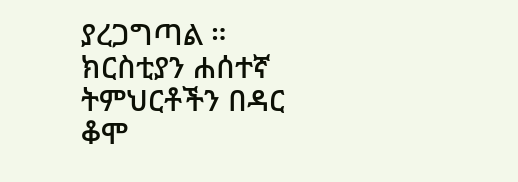ያረጋግጣል ። ክርስቲያን ሐሰተኛ
ትምህርቶችን በዳር ቆሞ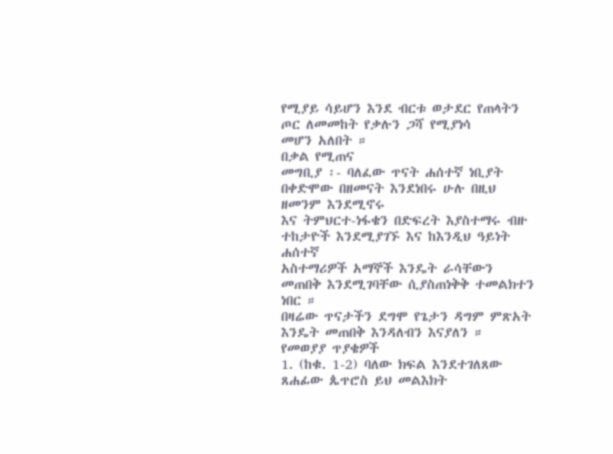የሚያይ ሳይሆን እንደ ብርቱ ወታደር የጠላትን ጦር ለመመከት የቃሉን ጋሻ የሚያነሳ
መሆን አለበት ።
በቃል የሚጠና
መግቢያ ፡- ባለፈው ጥናት ሐሰተኛ ነቢያት በቀድሞው በዘመናት እንደነበሩ ሁሉ በዚህ ዘመንም እንደሚኖሩ
እና ትምህርተ-ነፋቄን በድፍረት እያስተማሩ ብዙ ተከታዮች እንደሚያገኙ እና ከእንዲህ ዓይነት ሐሰተኛ
አስተማሪዎች አማኞች እንዴት ራሳቸውን መጠበቅ እንደሚገባቸው ሲያስጠነቅቅ ተመልክተን ነበር ።
በዛሬው ጥናታችን ደግሞ የጌታን ዳግም ምጽአት እንዴት መጠበቅ እንዳለብን እናያለን ።
የመወያያ ጥያቄዎች
1. (ከቁ. 1-2) ባለው ክፍል እንደተገለጸው ጸሐፊው ጴጥሮስ ይህ መልእክት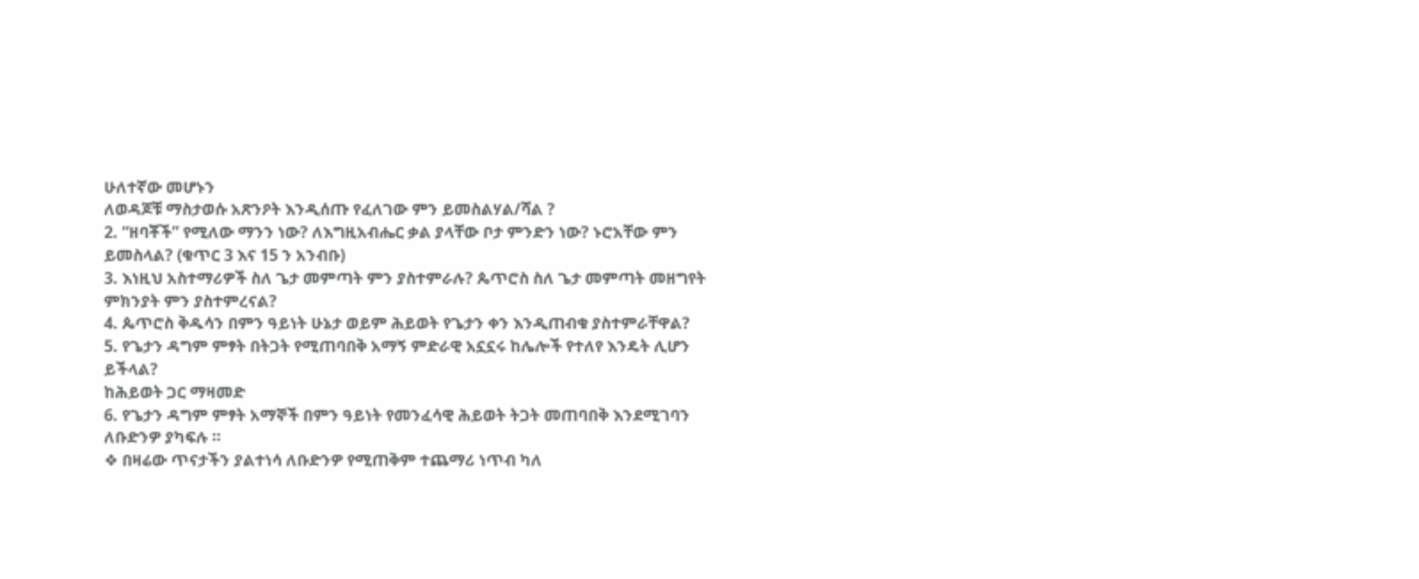ሁለተኛው መሆኑን
ለወዳጆቹ ማስታወሱ አጽንዖት እንዲሰጡ የፈለገው ምን ይመስልሃል/ሻል ?
2. “ዘባቾች” የሚለው ማንን ነው? ለእግዚአብሔር ቃል ያላቸው ቦታ ምንድን ነው? ኑሮአቸው ምን
ይመስላል? (ቁጥር 3 እና 15 ን አንብቡ)
3. እነዚህ አስተማሪዎች ስለ ጌታ መምጣት ምን ያስተምራሉ? ጴጥሮስ ስለ ጌታ መምጣት መዘግየት
ምክንያት ምን ያስተምረናል?
4. ጴጥሮስ ቅዱሳን በምን ዓይነት ሁኔታ ወይም ሕይወት የጌታን ቀን እንዲጠብቁ ያስተምራቸዋል?
5. የጌታን ዳግም ምፃት በትጋት የሚጠባበቅ አማኝ ምድራዊ አኗኗሩ ከሌሎች የተለየ እንዴት ሊሆን
ይችላል?
ከሕይወት ጋር ማዛመድ
6. የጌታን ዳግም ምፃት አማኞች በምን ዓይነት የመንፈሳዊ ሕይወት ትጋት መጠባበቅ እንደሚገባን
ለቡድንዎ ያካፍሉ ።
❖ በዛሬው ጥናታችን ያልተነሳ ለቡድንዎ የሚጠቅም ተጨማሪ ነጥብ ካለ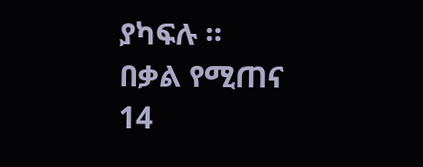ያካፍሉ ።
በቃል የሚጠና
14